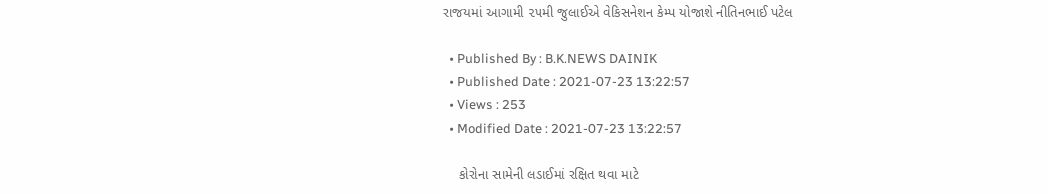રાજયમાં આગામી ૨૫મી જુલાઈએ વેકિસનેશન કેમ્પ યોજાશે નીતિનભાઈ પટેલ

  • Published By : B.K.NEWS DAINIK
  • Published Date : 2021-07-23 13:22:57
  • Views : 253
  • Modified Date : 2021-07-23 13:22:57

    કોરોના સામેની લડાઈમાં રક્ષિત થવા માટે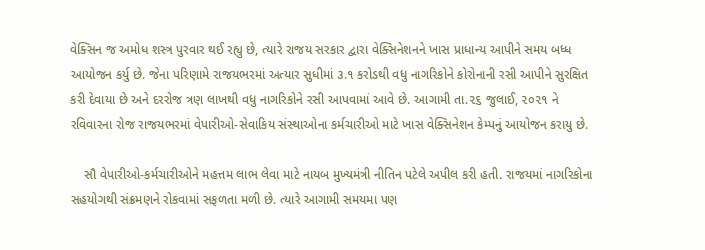વેક્સિન જ અમોધ શસ્ત્ર પુરવાર થઈ રહ્યુ છે, ત્યારે રાજય સરકાર દ્વારા વેક્સિનેશનને ખાસ પ્રાધાન્ય આપીને સમય બધ્ધ આયોજન કર્યુ છે. જેના પરિણામે રાજયભરમાં અત્યાર સુધીમાં ૩.૧ કરોડથી વધુ નાગરિકોને કોરોનાની રસી આપીને સુરક્ષિત કરી દેવાયા છે અને દરરોજ ત્રણ લાખથી વધુ નાગરિકોને રસી આપવામાં આવે છે. આગામી તા.૨૬ જુલાઈ, ૨૦૨૧ ને રવિવારના રોજ રાજયભરમાં વેપારીઓ-સેવાકિય સંસ્થાઓના કર્મચારીઓ માટે ખાસ વેક્સિનેશન કેમ્પનું આયોજન કરાયુ છે.

    સૌ વેપારીઓ-કર્મચારીઓને મહત્તમ લાભ લેવા માટે નાયબ મુખ્યમંત્રી નીતિન પટેલે અપીલ કરી હતી. રાજયમાં નાગરિકોના સહયોગથી સંક્રમણને રોકવામાં સફળતા મળી છે. ત્યારે આગામી સમયમા પણ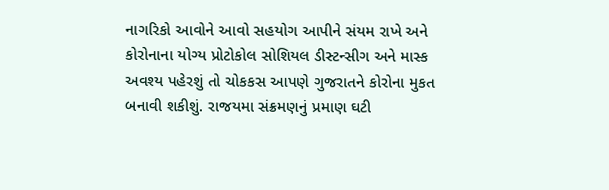નાગરિકો આવોને આવો સહયોગ આપીને સંયમ રાખે અને કોરોનાના યોગ્ય પ્રોટોકોલ સોશિયલ ડીસ્ટન્સીગ અને માસ્ક અવશ્ય પહેરશું તો ચોકકસ આપણે ગુજરાતને કોરોના મુકત બનાવી શકીશું. રાજયમા સંક્રમણનું પ્રમાણ ઘટી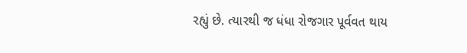રહ્યું છે. ત્યારથી જ ધંધા રોજગાર પૂર્વવત થાય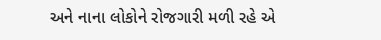અને નાના લોકોને રોજગારી મળી રહે એ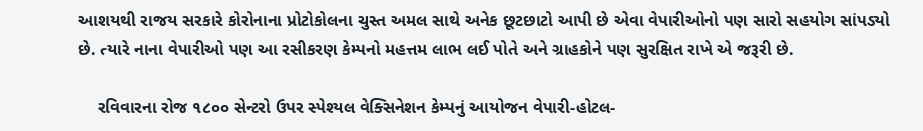આશયથી રાજય સરકારે કોરોનાના પ્રોટોકોલના ચુસ્ત અમલ સાથે અનેક છૂટછાટો આપી છે એવા વેપારીઓનો પણ સારો સહયોગ સાંપડ્યો છે. ત્યારે નાના વેપારીઓ પણ આ રસીકરણ કેમ્પનો મહત્તમ લાભ લઈ પોતે અને ગ્રાહકોને પણ સુરક્ષિત રાખે એ જરૂરી છે.

    રવિવારના રોજ ૧૮૦૦ સેન્ટરો ઉપર સ્પેશ્યલ વેક્સિનેશન કેમ્પનું આયોજન વેપારી-હોટલ-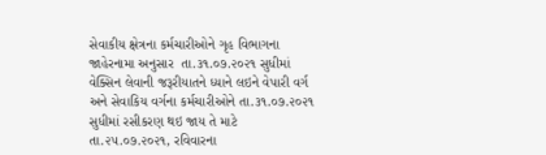સેવાકીય ક્ષેત્રના કર્મચારીઓને ગૃહ વિભાગના જાહેરનામા અનુસાર  તા.૩૧.૦૭.૨૦૨૧ સુધીમાં વેક્સિન લેવાની જરૂરીયાતને ધ્યાને લઇને વેપારી વર્ગ અને સેવાકિય વર્ગના કર્મચારીઓને તા.૩૧.૦૭.૨૦૨૧ સુધીમાં રસીકરણ થઇ જાય તે માટે તા.૨૫.૦૭.૨૦૨૧, રવિવારના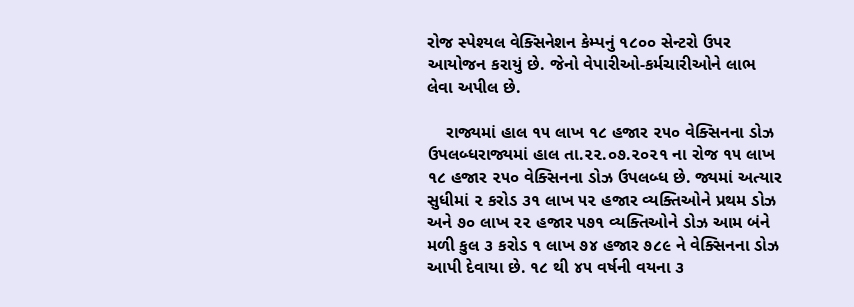રોજ સ્પેશ્યલ વેક્સિનેશન કેમ્પનું ૧૮૦૦ સેન્ટરો ઉપર આયોજન કરાયું છે. જેનો વેપારીઓ-કર્મચારીઓને લાભ લેવા અપીલ છે.

    રાજ્યમાં હાલ ૧૫ લાખ ૧૮ હજાર ૨૫૦ વેક્સિનના ડોઝ ઉપલબ્ધરાજ્યમાં હાલ તા.૨૨.૦૭.૨૦૨૧ ના રોજ ૧૫ લાખ ૧૮ હજાર ૨૫૦ વેક્સિનના ડોઝ ઉપલબ્ધ છે. જ્યમાં અત્યાર સુધીમાં ૨ કરોડ ૩૧ લાખ ૫૨ હજાર વ્યક્તિઓને પ્રથમ ડોઝ અને ૭૦ લાખ ૨૨ હજાર ૫૭૧ વ્યક્તિઓને ડોઝ આમ બંને મળી કુલ ૩ કરોડ ૧ લાખ ૭૪ હજાર ૭૮૯ ને વેક્સિનના ડોઝ આપી દેવાયા છે. ૧૮ થી ૪૫ વર્ષની વયના ૩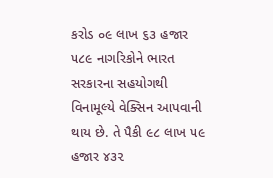કરોડ ૦૯ લાખ ૬૩ હજાર ૫૮૯ નાગરિકોને ભારત સરકારના સહયોગથી વિનામૂલ્યે વેક્સિન આપવાની થાય છે. તે પૈકી ૯૮ લાખ ૫૯ હજાર ૪૩૨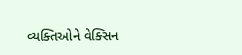વ્યક્તિઓને વેક્સિન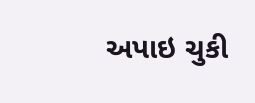અપાઇ ચુકી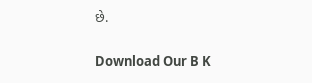છે.

Download Our B K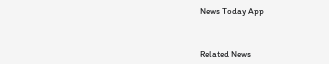News Today App



Related News